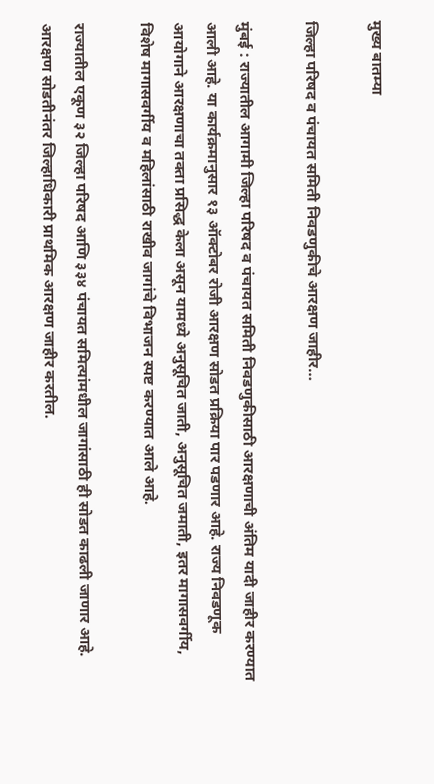मुख्य बातम्या

जिल्हा परिषद व पंचायत समिती निवडणुकीचे आरक्षण जाहीर…

मुंबई : राज्यातील आगामी जिल्हा परिषद व पंचायत समिती निवडणुकीसाठी आरक्षणाची अंतिम यादी जाहीर करण्यात आली आहे. या कार्यक्रमानुसार १३ ऑक्टोबर रोजी आरक्षण सोडत प्रक्रिया पार पडणार आहे. राज्य निवडणूक आयोगाने आरक्षणाचा तक्ता प्रसिद्ध केला असून यामध्ये अनुसूचित जाती, अनुसूचित जमाती, इतर मागासवर्गीय, विशेष मागासवर्गीय व महिलांसाठी राखीव जागांचे विभाजन स्पष्ट करण्यात आले आहे.

राज्यातील एकूण ३२ जिल्हा परिषद आणि ३३४ पंचायत समित्यांमधील जागांसाठी ही सोडत काढली जाणार आहे. आरक्षण सोडतीनंतर जिल्हाधिकारी प्राथमिक आरक्षण जाहीर करतील.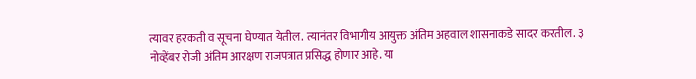त्यावर हरकती व सूचना घेण्यात येतील. त्यानंतर विभागीय आयुक्त अंतिम अहवाल शासनाकडे सादर करतील. ३ नोव्हेंबर रोजी अंतिम आरक्षण राजपत्रात प्रसिद्ध होणार आहे. या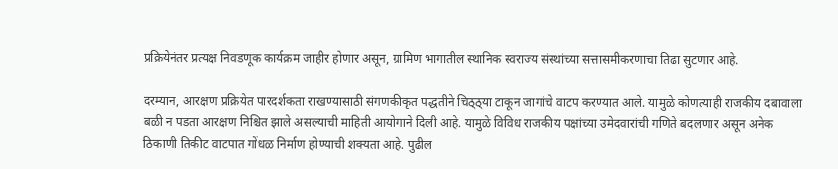प्रक्रियेनंतर प्रत्यक्ष निवडणूक कार्यक्रम जाहीर होणार असून, ग्रामिण भागातील स्थानिक स्वराज्य संस्थांच्या सत्तासमीकरणाचा तिढा सुटणार आहे.

दरम्यान, आरक्षण प्रक्रियेत पारदर्शकता राखण्यासाठी संगणकीकृत पद्धतीने चिठ्ठ्या टाकून जागांचे वाटप करण्यात आले. यामुळे कोणत्याही राजकीय दबावाला बळी न पडता आरक्षण निश्चित झाले असल्याची माहिती आयोगाने दिली आहे. यामुळे विविध राजकीय पक्षांच्या उमेदवारांची गणिते बदलणार असून अनेक ठिकाणी तिकीट वाटपात गोंधळ निर्माण होण्याची शक्यता आहे. पुढील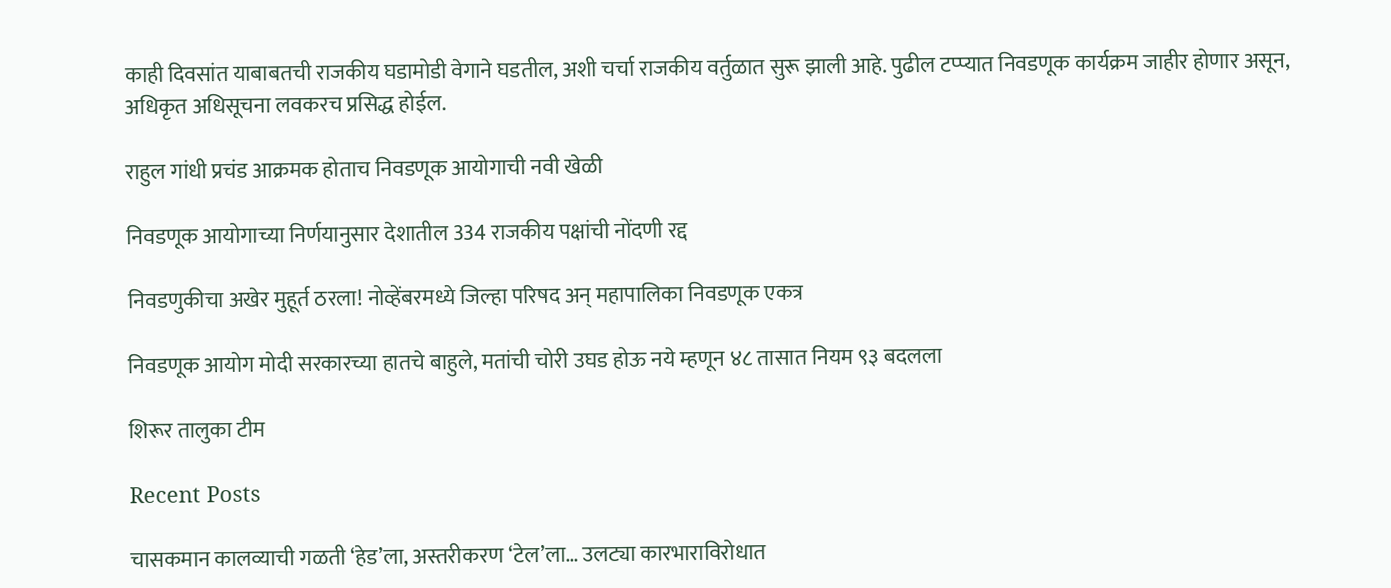काही दिवसांत याबाबतची राजकीय घडामोडी वेगाने घडतील, अशी चर्चा राजकीय वर्तुळात सुरू झाली आहे. पुढील टप्प्यात निवडणूक कार्यक्रम जाहीर होणार असून, अधिकृत अधिसूचना लवकरच प्रसिद्ध होईल.

राहुल गांधी प्रचंड आक्रमक होताच निवडणूक आयोगाची नवी खेळी

निवडणूक आयोगाच्या निर्णयानुसार देशातील 334 राजकीय पक्षांची नोंदणी रद्द

निवडणुकीचा अखेर मुहूर्त ठरला! नोव्हेंबरमध्ये जिल्हा परिषद अन् महापालिका निवडणूक एकत्र

निवडणूक आयोग मोदी सरकारच्या हातचे बाहुले, मतांची चोरी उघड होऊ नये म्हणून ४८ तासात नियम ९३ बदलला

शिरूर तालुका टीम

Recent Posts

चासकमान कालव्याची गळती ‘हेड’ला, अस्तरीकरण ‘टेल’ला… उलट्या कारभाराविरोधात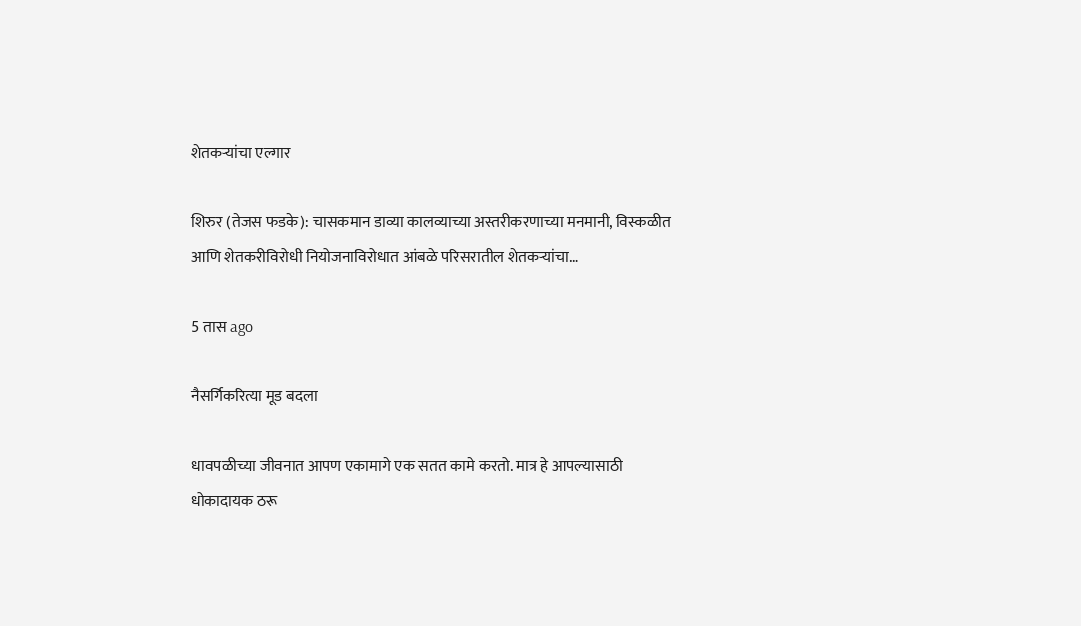शेतकऱ्यांचा एल्गार

शिरुर (तेजस फडके): चासकमान डाव्या कालव्याच्या अस्तरीकरणाच्या मनमानी, विस्कळीत आणि शेतकरीविरोधी नियोजनाविरोधात आंबळे परिसरातील शेतकऱ्यांचा…

5 तास ago

नैसर्गिकरित्या मूड बदला

धावपळीच्या जीवनात आपण एकामागे एक सतत कामे करतो. मात्र हे आपल्यासाठी धोकादायक ठरू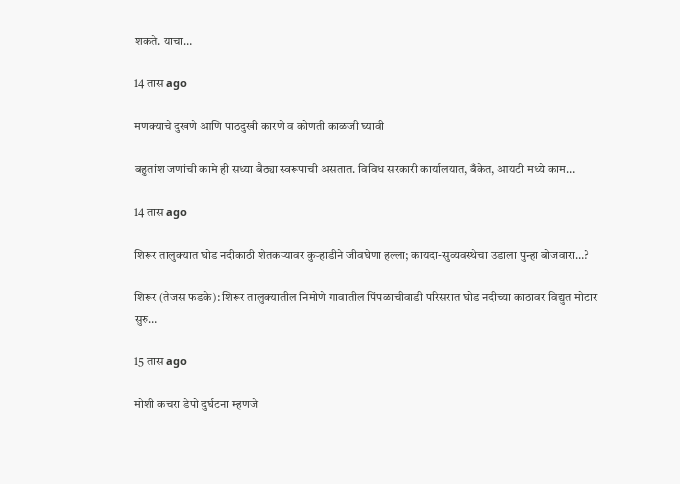शकते. याचा…

14 तास ago

मणक्याचे दुखणे आणि पाठदुखी कारणे व कोणती काळजी घ्यावी

बहुतांश जणांची कामे ही सध्या बैठ्या स्वरूपाची असतात. विविध सरकारी कार्यालयात, बँकेत, आयटी मध्ये काम…

14 तास ago

शिरूर तालुक्यात घोड नदीकाठी शेतकऱ्यावर कुऱ्हाडीने जीवघेणा हल्ला; कायदा-सुव्यवस्थेचा उडाला पुन्हा बोजवारा…?

शिरूर (तेजस फडके): शिरूर तालुक्यातील निमोणे गावातील पिंपळाचीवाडी परिसरात घोड नदीच्या काठावर विद्युत मोटार सुरु…

15 तास ago

मोशी कचरा डेपो दुर्घटना म्हणजे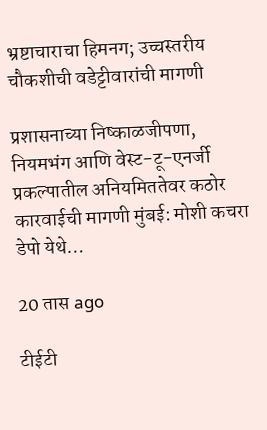भ्रष्टाचाराचा हिमनग; उच्चस्तरीय चौकशीची वडेट्टीवारांची मागणी

प्रशासनाच्या निष्काळजीपणा, नियमभंग आणि वेस्ट-टू-एनर्जी प्रकल्पातील अनियमिततेवर कठोर कारवाईची मागणी मुंबई: मोशी कचरा डेपो येथे…

20 तास ago

टीईटी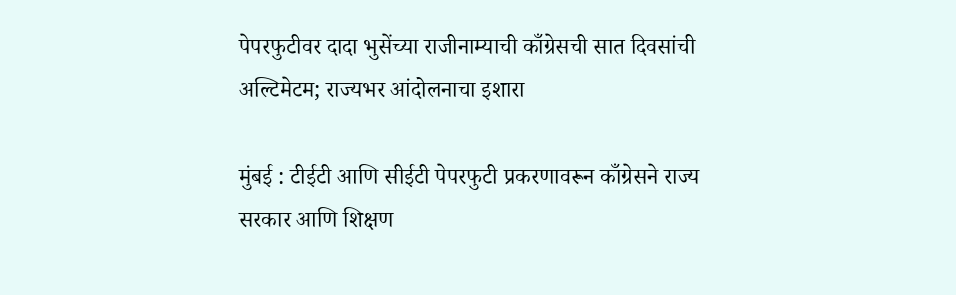पेपरफुटीवर दादा भुसेंच्या राजीनाम्याची काँग्रेसची सात दिवसांची अल्टिमेटम; राज्यभर आंदोलनाचा इशारा

मुंबई : टीईटी आणि सीईटी पेपरफुटी प्रकरणावरून काँग्रेसने राज्य सरकार आणि शिक्षण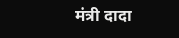मंत्री दादा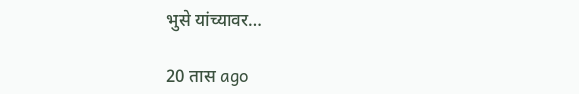भुसे यांच्यावर…

20 तास ago